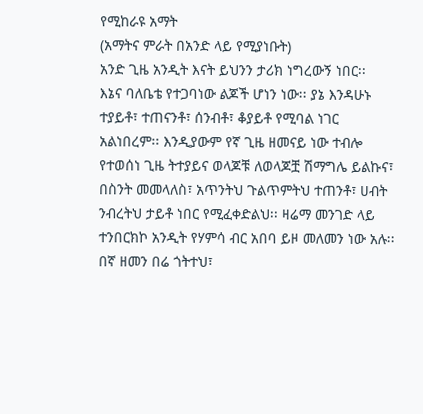የሚከራዩ አማት
(አማትና ምራት በአንድ ላይ የሚያነቡት)
አንድ ጊዜ አንዲት እናት ይህንን ታሪክ ነግረውኝ ነበር፡፡
እኔና ባለቤቴ የተጋባነው ልጆች ሆነን ነው፡፡ ያኔ እንዳሁኑ ተያይቶ፣ ተጠናንቶ፣ ሰንብቶ፣ ቆያይቶ የሚባል ነገር አልነበረም፡፡ እንዲያውም የኛ ጊዜ ዘመናይ ነው ተብሎ የተወሰነ ጊዜ ትተያይና ወላጆቹ ለወላጆቿ ሽማግሌ ይልኩና፣ በስንት መመላለስ፣ አጥንትህ ጉልጥምትህ ተጠንቶ፣ ሀብት ንብረትህ ታይቶ ነበር የሚፈቀድልህ፡፡ ዛሬማ መንገድ ላይ ተንበርክኮ አንዲት የሃምሳ ብር አበባ ይዞ መለመን ነው አሉ፡፡ በኛ ዘመን በሬ ጎትተህ፣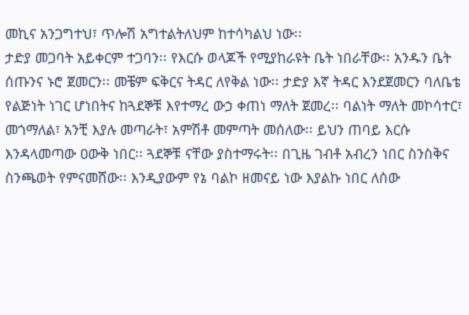መኪና አንጋግተህ፣ ጥሎሽ አግተልትለህም ከተሳካልህ ነው፡፡
ታድያ መጋባት አይቀርም ተጋባን፡፡ የእርሱ ወላጆች የሚያከራዩት ቤት ነበራቸው፡፡ አንዱን ቤት ሰጡንና ኑሮ ጀመርን፡፡ መቼም ፍቅርና ትዳር ለየቅል ነው፡፡ ታድያ እኛ ትዳር እንደጀመርን ባለቤቴ የልጅነት ነገር ሆነበትና ከጓደኞቹ እየተማረ ውኃ ቀጠነ ማለት ጀመረ፡፡ ባልነት ማለት መኮሳተር፣ መጎማለል፣ አንቺ እያሉ መጣራት፣ አምሽቶ መምጣት መሰለው፡፡ ይህን ጠባይ እርሱ እንዳላመጣው ዐውቅ ነበር፡፡ ጓደኞቹ ናቸው ያስተማሩት፡፡ በጊዜ ገብቶ አብረን ነበር ስንስቅና ስንጫወት የምናመሸው፡፡ እንዲያውም የኔ ባልኮ ዘመናይ ነው እያልኩ ነበር ለሰው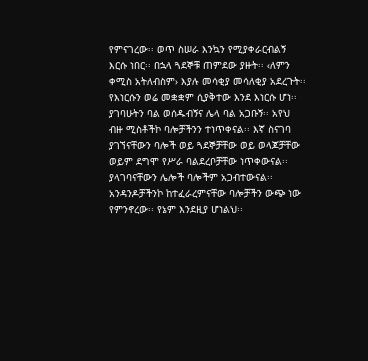የምናገረው፡፡ ወጥ ስሠራ እንኳን የሚያቀራርብልኝ እርሱ ነበር፡፡ በኋላ ጓደኞቹ ጠምደው ያዙት፡፡ ‹ለምን ቀሚስ አትለብስም› እያሉ መሳቂያ መሳለቂያ አደረጉት፡፡
የእነርሱን ወሬ መቋቋም ሲያቅተው እንደ እነርሱ ሆነ፡፡ ያገባሁትን ባል ወሰዱብኝና ሌላ ባል አጋቡኝ፡፡ አየህ ብዙ ሚስቶችኮ ባሎቻችንን ተነጥቀናል፡፡ እኛ ስናገባ ያገኘናቸውን ባሎች ወይ ጓደኞቻቸው ወይ ወላጆቻቸው ወይም ደግሞ የሥራ ባልደረቦቻቸው ነጥቀውናል፡፡ ያላገባናቸውን ሌሎች ባሎችም አጋብተውናል፡፡ አንዳንዶቻችንኮ ከተፈራረምናቸው ባሎቻችን ውጭ ነው የምንኖረው፡፡ የኔም እንደዚያ ሆነልህ፡፡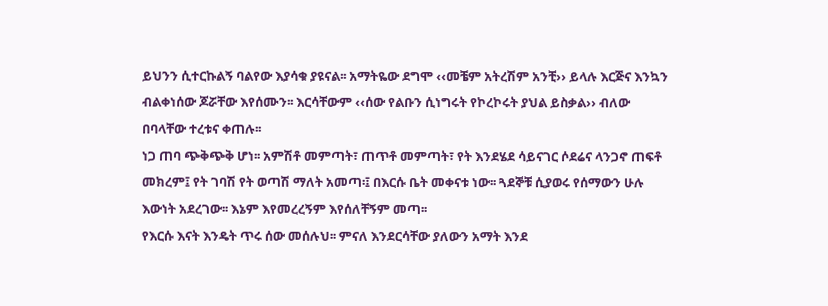ይህንን ሲተርኩልኝ ባልየው እያሳቁ ያዩናል፡፡ አማትዬው ደግሞ ‹‹መቼም አትረሽም አንቺ›› ይላሉ እርጅና እንኳን ብልቀነሰው ጆሯቸው እየሰሙን፡፡ እርሳቸውም ‹‹ሰው የልቡን ሲነግሩት የኮረኮሩት ያህል ይስቃል›› ብለው በባላቸው ተረቱና ቀጠሉ፡፡
ነጋ ጠባ ጭቅጭቅ ሆነ፡፡ አምሽቶ መምጣት፣ ጠጥቶ መምጣት፣ የት እንደሄደ ሳይናገር ሶደሬና ላንጋኖ ጠፍቶ መክረም፤ የት ገባሽ የት ወጣሽ ማለት አመጣ፡፤ በእርሱ ቤት መቀናቱ ነው፡፡ ጓደኞቹ ሲያወሩ የሰማውን ሁሉ እውነት አደረገው፡፡ እኔም እየመረረኝም እየሰለቸኝም መጣ፡፡
የእርሱ እናት እንዴት ጥሩ ሰው መሰሉህ፡፡ ምናለ እንደርሳቸው ያለውን አማት እንደ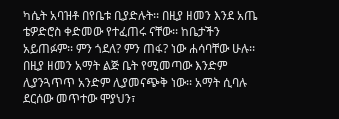ካሴት አባዝቶ በየቤቱ ቢያድሉት፡፡ በዚያ ዘመን እንደ አጤ ቴዎድሮስ ቀድመው የተፈጠሩ ናቸው፡፡ ከቤታችን አይጠፉም፡፡ ምን ጎደለ? ምን ጠፋ? ነው ሐሳባቸው ሁሉ፡፡ በዚያ ዘመን አማት ልጅ ቤት የሚመጣው እንድም ሊያንጓጥጥ አንድም ሊያመናጭቅ ነው፡፡ አማት ሲባሉ ደርሰው መጥተው ሞያህን፣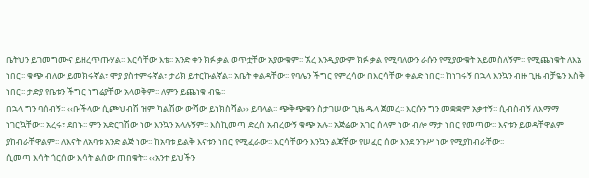ቤትህን ይገመግሙና ይዘረጥጡሃል፡፡ እርሳቸው እቴ፡፡ አንድ ቀን ክፉ ቃል ወጥቷቸው አያውቁም፡፡ ኧረ እንዲያውም ክፉ ቃል የሚባለውን ራሱን የሚያውቁት አይመስለኝም፡፡ የሚጨነቁት ለእኔ ነበር፡፡ ቁጭ ብለው ይመክሩኛል፣ ሞያ ያስተምሩኛል፣ ታሪክ ይተርኩልኛል፡፡ አቤት ቀልዳቸው፡፡ የባሌን ችግር የምረሳው በእርሳቸው ቀልድ ነበር፡፡ ከነገሩኝ በኋላ እንኳን ብዙ ጊዜ ብቻዬን እስቅ ነበር፡፡ ታድያ የቤቱን ችግር ነግሬያቸው አላወቅም፡፡ ለምን ይጨነቁ ብዬ፡፡
በኋላ ግን ባሰብኝ፡፡ ‹‹ቡችላው ሲጮህብሽ ዝም ካልሽው ውሻው ይነክስሻል›› ይባላል፡፡ ጭቅጭቁን ስታገሠው ጊዜ ዱላ ጀመረ፡፡ እርሱን ግን መቋቋም አቃተኝ፡፡ ሲብስብኝ ለእማማ ነገርኳቸው፡፡ አረሩ፣ ደበኑ፡፡ ምን አድርገሽው ነው እንኳን አላሉኝም፡፡ እስኪመጣ ድረስ አብረውኝ ቁጭ አሉ፡፡ አጅሬው አገር ሰላም ነው ብሎ ማታ ነበር የመጣው፡፡ እናቱን ይወዳቸዋልም ያከብራቸዋልም፡፡ ለእናት ለአባቱ አንድ ልጅ ነው፡፡ ከአባቱ ይልቅ እናቱን ነበር የሚፈራው፡፡ እርሳቸውን እንኳን ልጃቸው የሠፈር ሰው እንደ ንጉሥ ነው የሚያከብራቸው፡፡
ሲመጣ እሳት ጎርሰው እሳት ልሰው ጠበቁት፡፡ ‹‹አንተ ይህችን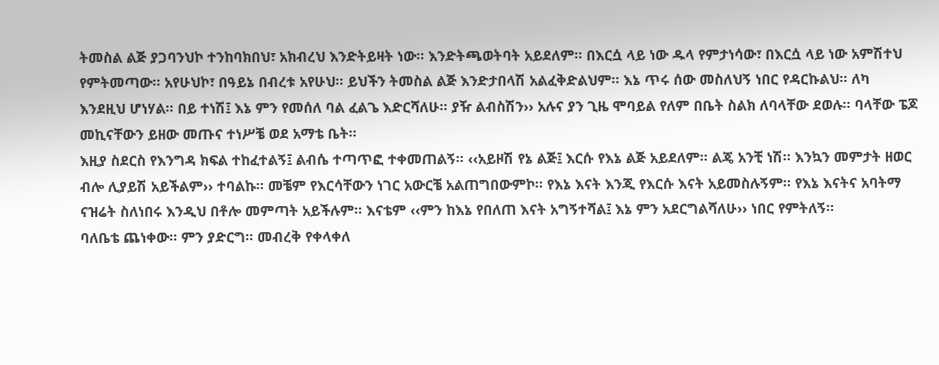ትመስል ልጅ ያጋባንህኮ ተንከባክበህ፣ አክብረህ እንድትይዛት ነው፡፡ እንድትጫወትባት አይደለም፡፡ በእርሷ ላይ ነው ዱላ የምታነሳው፣ በእርሷ ላይ ነው አምሽተህ የምትመጣው፡፡ አየሁህኮ፣ በዓይኔ በብረቱ አየሁህ፡፡ ይህችን ትመስል ልጅ እንድታበላሽ አልፈቅድልህም፡፡ እኔ ጥሩ ሰው መስለህኝ ነበር የዳርኩልህ፡፡ ለካ እንደዚህ ሆነሃል፡፡ በይ ተነሽ፤ እኔ ምን የመሰለ ባል ፈልጌ እድርሻለሁ፡፡ ያዥ ልብስሽን›› አሉና ያን ጊዜ ሞባይል የለም በቤት ስልክ ለባላቸው ደወሉ፡፡ ባላቸው ፔጆ መኪናቸውን ይዘው መጡና ተነሥቼ ወደ አማቴ ቤት፡፡
እዚያ ስደርስ የእንግዳ ክፍል ተከፈተልኝ፤ ልብሴ ተጣጥፎ ተቀመጠልኝ፡፡ ‹‹አይዞሽ የኔ ልጅ፤ እርሱ የእኔ ልጅ አይደለም፡፡ ልጄ አንቺ ነሽ፡፡ እንኳን መምታት ዘወር ብሎ ሊያይሽ አይችልም›› ተባልኩ፡፡ መቼም የእርሳቸውን ነገር አውርቼ አልጠግበውምኮ፡፡ የእኔ እናት እንጂ የእርሱ እናት አይመስሉኝም፡፡ የእኔ እናትና አባትማ ናዝሬት ስለነበሩ እንዲህ በቶሎ መምጣት አይችሉም፡፡ እናቴም ‹‹ምን ከእኔ የበለጠ እናት አግኝተሻል፤ እኔ ምን አደርግልሻለሁ›› ነበር የምትለኝ፡፡
ባለቤቴ ጨነቀው፡፡ ምን ያድርግ፡፡ መብረቅ የቀላቀለ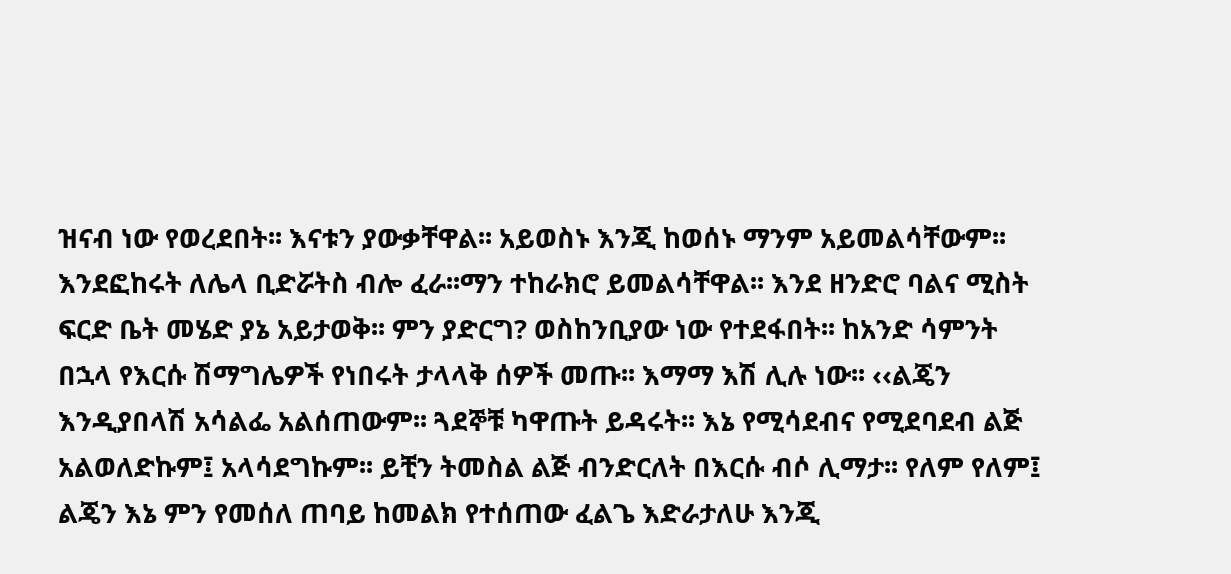ዝናብ ነው የወረደበት፡፡ እናቱን ያውቃቸዋል፡፡ አይወስኑ እንጂ ከወሰኑ ማንም አይመልሳቸውም፡፡ እንደፎከሩት ለሌላ ቢድሯትስ ብሎ ፈራ፡፡ማን ተከራክሮ ይመልሳቸዋል፡፡ እንደ ዘንድሮ ባልና ሚስት ፍርድ ቤት መሄድ ያኔ አይታወቅ፡፡ ምን ያድርግ? ወስከንቢያው ነው የተደፋበት፡፡ ከአንድ ሳምንት በኋላ የእርሱ ሽማግሌዎች የነበሩት ታላላቅ ሰዎች መጡ፡፡ እማማ እሽ ሊሉ ነው፡፡ ‹‹ልጄን እንዲያበላሽ አሳልፌ አልሰጠውም፡፡ ጓደኞቹ ካዋጡት ይዳሩት፡፡ እኔ የሚሳደብና የሚደባደብ ልጅ አልወለድኩም፤ አላሳደግኩም፡፡ ይቺን ትመስል ልጅ ብንድርለት በእርሱ ብሶ ሊማታ፡፡ የለም የለም፤ ልጄን እኔ ምን የመሰለ ጠባይ ከመልክ የተሰጠው ፈልጌ እድራታለሁ እንጂ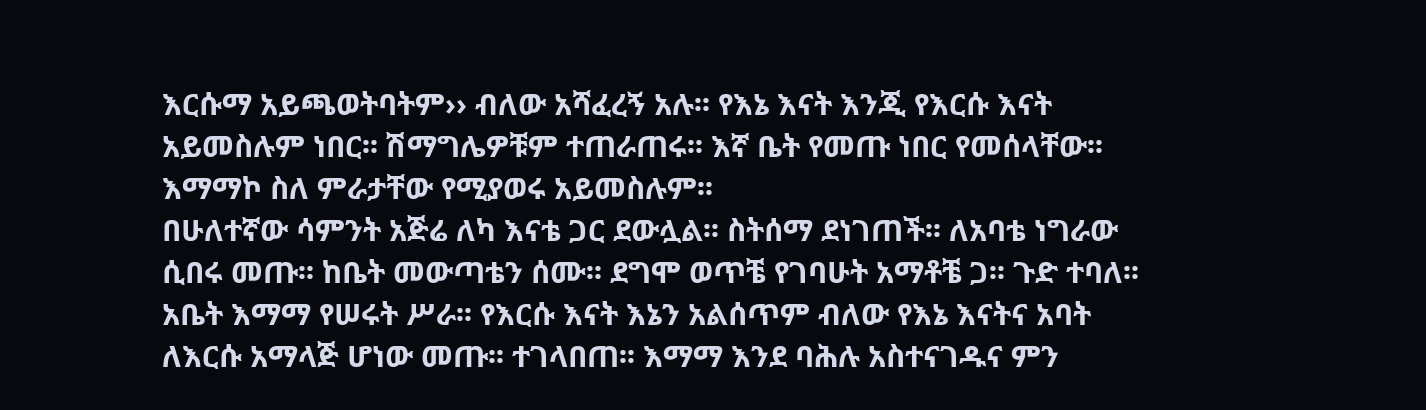እርሱማ አይጫወትባትም›› ብለው አሻፈረኝ አሉ፡፡ የእኔ እናት እንጂ የእርሱ እናት አይመስሉም ነበር፡፡ ሽማግሌዎቹም ተጠራጠሩ፡፡ እኛ ቤት የመጡ ነበር የመሰላቸው፡፡ እማማኮ ስለ ምራታቸው የሚያወሩ አይመስሉም፡፡
በሁለተኛው ሳምንት አጅሬ ለካ እናቴ ጋር ደውሏል፡፡ ስትሰማ ደነገጠች፡፡ ለአባቴ ነግራው ሲበሩ መጡ፡፡ ከቤት መውጣቴን ሰሙ፡፡ ደግሞ ወጥቼ የገባሁት አማቶቼ ጋ፡፡ ጉድ ተባለ፡፡ አቤት እማማ የሠሩት ሥራ፡፡ የእርሱ እናት እኔን አልሰጥም ብለው የእኔ እናትና አባት ለእርሱ አማላጅ ሆነው መጡ፡፡ ተገላበጠ፡፡ እማማ እንደ ባሕሉ አስተናገዱና ምን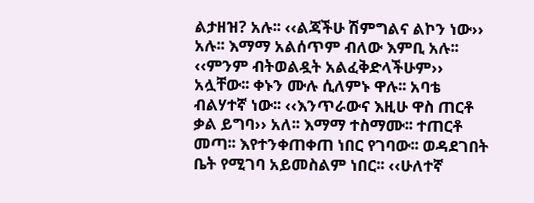ልታዘዝ? አሉ፡፡ ‹‹ልጃችሁ ሽምግልና ልኮን ነው›› አሉ፡፡ እማማ አልሰጥም ብለው እምቢ አሉ፡፡
‹‹ምንም ብትወልዷት አልፈቅድላችሁም›› አሏቸው፡፡ ቀኑን ሙሉ ሲለምኑ ዋሉ፡፡ አባቴ ብልሃተኛ ነው፡፡ ‹‹እንጥራውና እዚሁ ዋስ ጠርቶ ቃል ይግባ›› አለ፡፡ እማማ ተስማሙ፡፡ ተጠርቶ መጣ፡፡ እየተንቀጠቀጠ ነበር የገባው፡፡ ወዳደገበት ቤት የሚገባ አይመስልም ነበር፡፡ ‹‹ሁለተኛ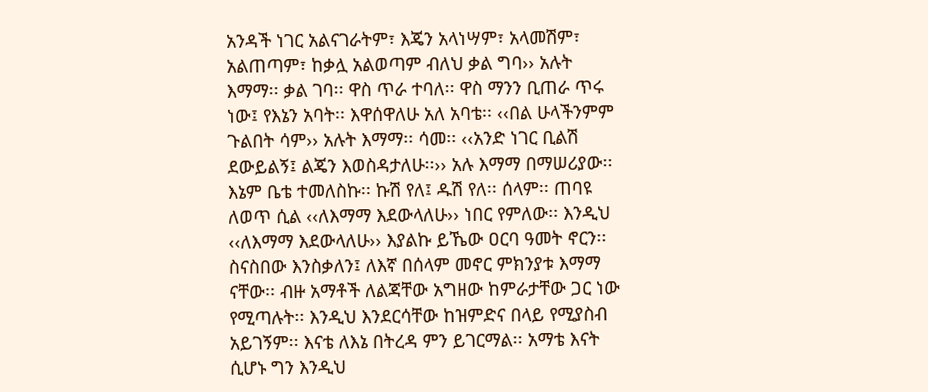አንዳች ነገር አልናገራትም፣ እጄን አላነሣም፣ አላመሽም፣ አልጠጣም፣ ከቃሏ አልወጣም ብለህ ቃል ግባ›› አሉት እማማ፡፡ ቃል ገባ፡፡ ዋስ ጥራ ተባለ፡፡ ዋስ ማንን ቢጠራ ጥሩ ነው፤ የእኔን አባት፡፡ እዋሰዋለሁ አለ አባቴ፡፡ ‹‹በል ሁላችንምም ጉልበት ሳም›› አሉት እማማ፡፡ ሳመ፡፡ ‹‹አንድ ነገር ቢልሽ ደውይልኝ፤ ልጄን እወስዳታለሁ፡፡›› አሉ እማማ በማሠሪያው፡፡
እኔም ቤቴ ተመለስኩ፡፡ ኩሽ የለ፤ ዱሽ የለ፡፡ ሰላም፡፡ ጠባዩ ለወጥ ሲል ‹‹ለእማማ እደውላለሁ›› ነበር የምለው፡፡ እንዲህ ‹‹ለእማማ እደውላለሁ›› እያልኩ ይኼው ዐርባ ዓመት ኖርን፡፡ ስናስበው እንስቃለን፤ ለእኛ በሰላም መኖር ምክንያቱ እማማ ናቸው፡፡ ብዙ አማቶች ለልጃቸው አግዘው ከምራታቸው ጋር ነው የሚጣሉት፡፡ እንዲህ እንደርሳቸው ከዝምድና በላይ የሚያስብ አይገኝም፡፡ እናቴ ለእኔ በትረዳ ምን ይገርማል፡፡ አማቴ እናት ሲሆኑ ግን እንዲህ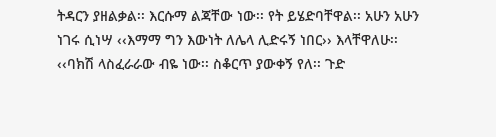ትዳርን ያዘልቃል፡፡ እርሱማ ልጃቸው ነው፡፡ የት ይሄድባቸዋል፡፡ አሁን አሁን ነገሩ ሲነሣ ‹‹እማማ ግን እውነት ለሌላ ሊድሩኝ ነበር›› እላቸዋለሁ፡፡ ‹‹ባክሽ ላስፈራራው ብዬ ነው፡፡ ስቆርጥ ያውቀኝ የለ፡፡ ጉድ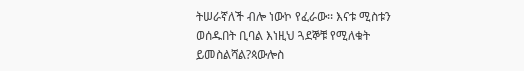ትሠራኛለች ብሎ ነውኮ የፈራው፡፡ እናቱ ሚስቱን ወሰዱበት ቢባል እነዚህ ጓደኞቹ የሚለቁት ይመስልሻል?ጳውሎስ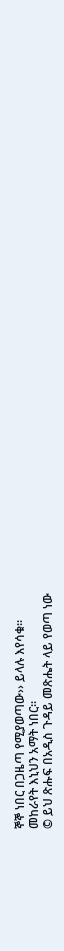ኞኞ ነበር በጋዜጣ የሚያወጣው›› ይላሉ እየሳቁ፡፡
መከራየት እኒህን አማት ነበር፡፡
© ይህ ጽሑፍ በአዲስ ጉዳይ መጽሔት ላይ የወጣ ነው